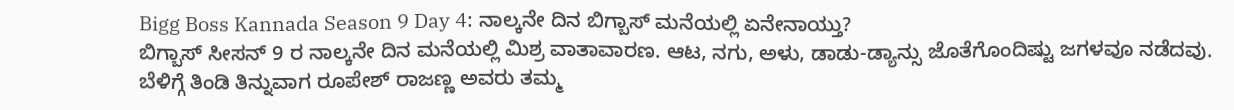Bigg Boss Kannada Season 9 Day 4: ನಾಲ್ಕನೇ ದಿನ ಬಿಗ್ಬಾಸ್ ಮನೆಯಲ್ಲಿ ಏನೇನಾಯ್ತು?
ಬಿಗ್ಬಾಸ್ ಸೀಸನ್ 9 ರ ನಾಲ್ಕನೇ ದಿನ ಮನೆಯಲ್ಲಿ ಮಿಶ್ರ ವಾತಾವಾರಣ. ಆಟ, ನಗು, ಅಳು, ಡಾಡು-ಡ್ಯಾನ್ಸು ಜೊತೆಗೊಂದಿಷ್ಟು ಜಗಳವೂ ನಡೆದವು.
ಬೆಳಿಗ್ಗೆ ತಿಂಡಿ ತಿನ್ನುವಾಗ ರೂಪೇಶ್ ರಾಜಣ್ಣ ಅವರು ತಮ್ಮ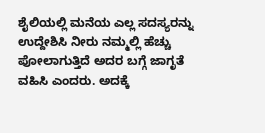ಶೈಲಿಯಲ್ಲಿ ಮನೆಯ ಎಲ್ಲ ಸದಸ್ಯರನ್ನು ಉದ್ದೇಶಿಸಿ ನೀರು ನಮ್ಮಲ್ಲಿ ಹೆಚ್ಚು ಪೋಲಾಗುತ್ತಿದೆ ಅದರ ಬಗ್ಗೆ ಜಾಗೃತೆ ವಹಿಸಿ ಎಂದರು. ಅದಕ್ಕೆ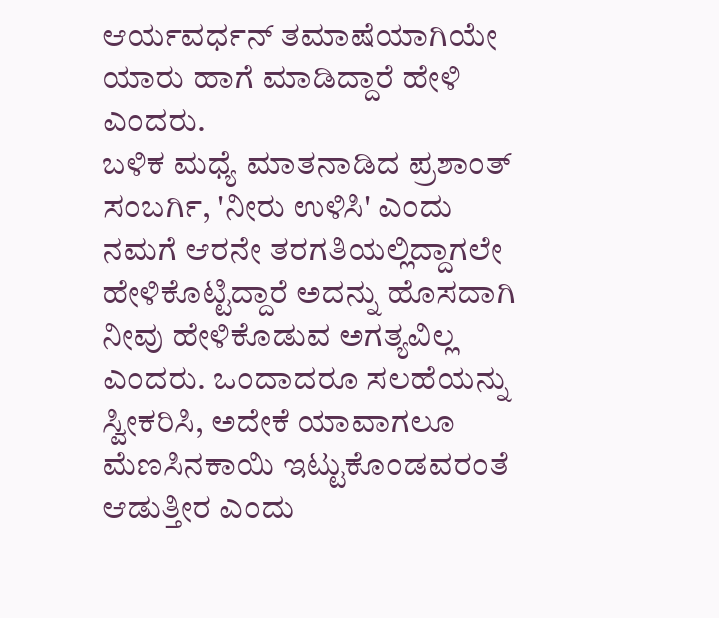ಆರ್ಯವರ್ಧನ್ ತಮಾಷೆಯಾಗಿಯೇ ಯಾರು ಹಾಗೆ ಮಾಡಿದ್ದಾರೆ ಹೇಳಿ ಎಂದರು.
ಬಳಿಕ ಮಧ್ಯೆ ಮಾತನಾಡಿದ ಪ್ರಶಾಂತ್ ಸಂಬರ್ಗಿ, 'ನೀರು ಉಳಿಸಿ' ಎಂದು ನಮಗೆ ಆರನೇ ತರಗತಿಯಲ್ಲಿದ್ದಾಗಲೇ ಹೇಳಿಕೊಟ್ಟಿದ್ದಾರೆ ಅದನ್ನು ಹೊಸದಾಗಿ ನೀವು ಹೇಳಿಕೊಡುವ ಅಗತ್ಯವಿಲ್ಲ ಎಂದರು. ಒಂದಾದರೂ ಸಲಹೆಯನ್ನು ಸ್ವೀಕರಿಸಿ, ಅದೇಕೆ ಯಾವಾಗಲೂ ಮೆಣಸಿನಕಾಯಿ ಇಟ್ಟುಕೊಂಡವರಂತೆ ಆಡುತ್ತೀರ ಎಂದು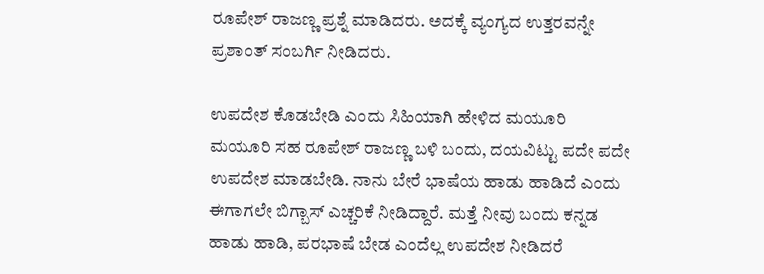ರೂಪೇಶ್ ರಾಜಣ್ಣ ಪ್ರಶ್ನೆ ಮಾಡಿದರು. ಅದಕ್ಕೆ ವ್ಯಂಗ್ಯದ ಉತ್ತರವನ್ನೇ ಪ್ರಶಾಂತ್ ಸಂಬರ್ಗಿ ನೀಡಿದರು.

ಉಪದೇಶ ಕೊಡಬೇಡಿ ಎಂದು ಸಿಹಿಯಾಗಿ ಹೇಳಿದ ಮಯೂರಿ
ಮಯೂರಿ ಸಹ ರೂಪೇಶ್ ರಾಜಣ್ಣ ಬಳಿ ಬಂದು, ದಯವಿಟ್ಟು ಪದೇ ಪದೇ ಉಪದೇಶ ಮಾಡಬೇಡಿ. ನಾನು ಬೇರೆ ಭಾಷೆಯ ಹಾಡು ಹಾಡಿದೆ ಎಂದು ಈಗಾಗಲೇ ಬಿಗ್ಬಾಸ್ ಎಚ್ಚರಿಕೆ ನೀಡಿದ್ದಾರೆ. ಮತ್ತೆ ನೀವು ಬಂದು ಕನ್ನಡ ಹಾಡು ಹಾಡಿ, ಪರಭಾಷೆ ಬೇಡ ಎಂದೆಲ್ಲ ಉಪದೇಶ ನೀಡಿದರೆ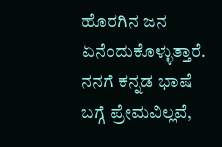ಹೊರಗಿನ ಜನ ಏನೆಂದುಕೊಳ್ಳುತ್ತಾರೆ. ನನಗೆ ಕನ್ನಡ ಭಾಷೆ ಬಗ್ಗೆ ಪ್ರೇಮವಿಲ್ಲವೆ,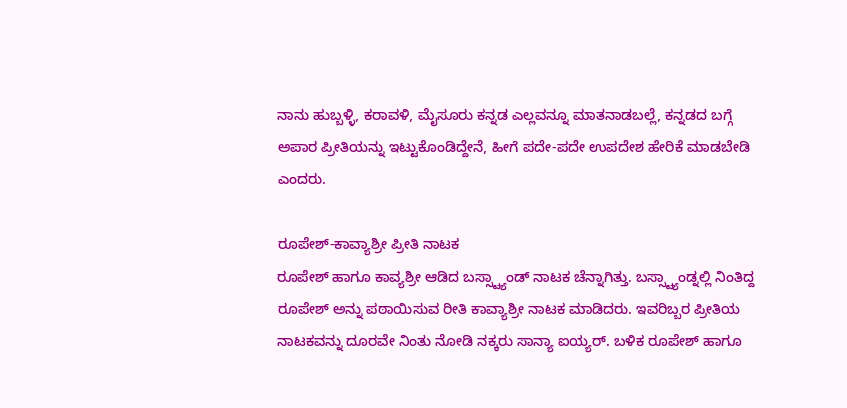ನಾನು ಹುಬ್ಬಳ್ಳಿ, ಕರಾವಳಿ, ಮೈಸೂರು ಕನ್ನಡ ಎಲ್ಲವನ್ನೂ ಮಾತನಾಡಬಲ್ಲೆ, ಕನ್ನಡದ ಬಗ್ಗೆ ಅಪಾರ ಪ್ರೀತಿಯನ್ನು ಇಟ್ಟುಕೊಂಡಿದ್ದೇನೆ, ಹೀಗೆ ಪದೇ-ಪದೇ ಉಪದೇಶ ಹೇರಿಕೆ ಮಾಡಬೇಡಿ ಎಂದರು.

ರೂಪೇಶ್-ಕಾವ್ಯಾಶ್ರೀ ಪ್ರೀತಿ ನಾಟಕ
ರೂಪೇಶ್ ಹಾಗೂ ಕಾವ್ಯಶ್ರೀ ಆಡಿದ ಬಸ್ಸ್ಟ್ಯಾಂಡ್ ನಾಟಕ ಚೆನ್ನಾಗಿತ್ತು. ಬಸ್ಸ್ಟ್ಯಾಂಡ್ನಲ್ಲಿ ನಿಂತಿದ್ದ ರೂಪೇಶ್ ಅನ್ನು ಪಠಾಯಿಸುವ ರೀತಿ ಕಾವ್ಯಾಶ್ರೀ ನಾಟಕ ಮಾಡಿದರು. ಇವರಿಬ್ಬರ ಪ್ರೀತಿಯ ನಾಟಕವನ್ನು ದೂರವೇ ನಿಂತು ನೋಡಿ ನಕ್ಕರು ಸಾನ್ಯಾ ಐಯ್ಯರ್. ಬಳಿಕ ರೂಪೇಶ್ ಹಾಗೂ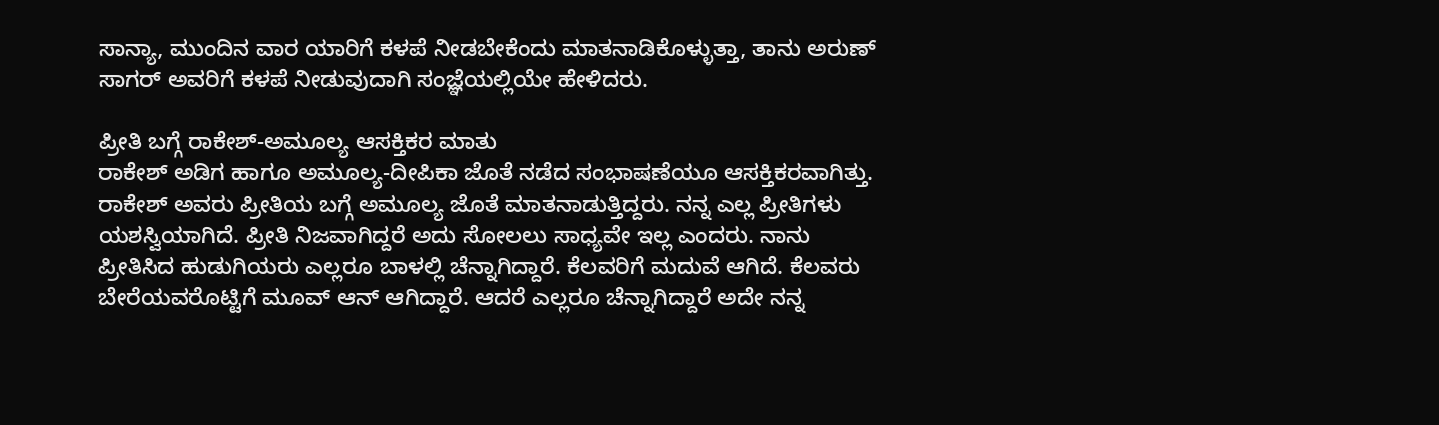ಸಾನ್ಯಾ, ಮುಂದಿನ ವಾರ ಯಾರಿಗೆ ಕಳಪೆ ನೀಡಬೇಕೆಂದು ಮಾತನಾಡಿಕೊಳ್ಳುತ್ತಾ, ತಾನು ಅರುಣ್ ಸಾಗರ್ ಅವರಿಗೆ ಕಳಪೆ ನೀಡುವುದಾಗಿ ಸಂಜ್ಞೆಯಲ್ಲಿಯೇ ಹೇಳಿದರು.

ಪ್ರೀತಿ ಬಗ್ಗೆ ರಾಕೇಶ್-ಅಮೂಲ್ಯ ಆಸಕ್ತಿಕರ ಮಾತು
ರಾಕೇಶ್ ಅಡಿಗ ಹಾಗೂ ಅಮೂಲ್ಯ-ದೀಪಿಕಾ ಜೊತೆ ನಡೆದ ಸಂಭಾಷಣೆಯೂ ಆಸಕ್ತಿಕರವಾಗಿತ್ತು. ರಾಕೇಶ್ ಅವರು ಪ್ರೀತಿಯ ಬಗ್ಗೆ ಅಮೂಲ್ಯ ಜೊತೆ ಮಾತನಾಡುತ್ತಿದ್ದರು. ನನ್ನ ಎಲ್ಲ ಪ್ರೀತಿಗಳು ಯಶಸ್ವಿಯಾಗಿದೆ. ಪ್ರೀತಿ ನಿಜವಾಗಿದ್ದರೆ ಅದು ಸೋಲಲು ಸಾಧ್ಯವೇ ಇಲ್ಲ ಎಂದರು. ನಾನು ಪ್ರೀತಿಸಿದ ಹುಡುಗಿಯರು ಎಲ್ಲರೂ ಬಾಳಲ್ಲಿ ಚೆನ್ನಾಗಿದ್ದಾರೆ. ಕೆಲವರಿಗೆ ಮದುವೆ ಆಗಿದೆ. ಕೆಲವರು ಬೇರೆಯವರೊಟ್ಟಿಗೆ ಮೂವ್ ಆನ್ ಆಗಿದ್ದಾರೆ. ಆದರೆ ಎಲ್ಲರೂ ಚೆನ್ನಾಗಿದ್ದಾರೆ ಅದೇ ನನ್ನ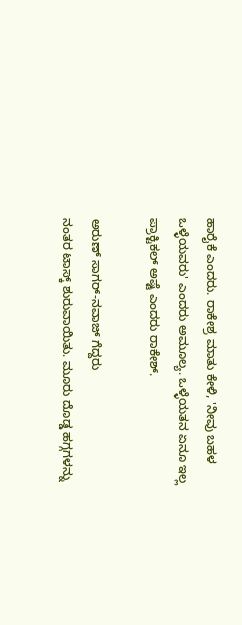ಹಾರೈಕೆ ಎಂದರು. ರಾಕೇಶ್ರ ಮಾತು ಕೇಳಿ, 'ನೀವು ಬಹಳ ಒಳ್ಳೆಯವರು' ಎಂದರು ಅಮೂಲ್ಯ. ಒಳ್ಳೆಯತನ ಏನೂ ಇಲ್ಲ ಪ್ರಾಕ್ಟಿಕಲ್ ಅಷ್ಟೆ ಎಂದರು ರಾಕೇಶ್.

ಅರುಣ್ ಸಾಗರ್-ನವಾಜ್ ಗೆದ್ದರು
ನಂತರ ಟಾಸ್ಕ್ ಶುರುವಾಯಿತು. ಮೂರು ದೊಡ್ಡ ಹಗ್ಗಗಳನ್ನು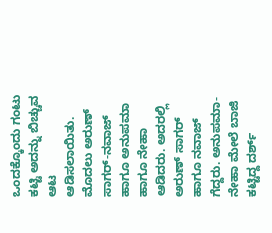ಒಂದಕ್ಕೊಂದು ಗಂಟು ಕಟ್ಟಿ ಅದನ್ನು ಬಿಚ್ಚುವ ಆಟ ಆಡಿಸಲಾಯಿತು. ಮೊದಲು ಅರುಣ್ ಸಾಗರ್-ನವಾಜ್ ಹಾಗೂ ಅನುಪಮಾ ಹಾಗೂ ನೇಹಾ ಆಡಿದರು. ಅದರಲ್ಲಿ ಅರುಣ್ ಸಾಗರ್ ಹಾಗೂ ನವಾಜ್ ಗೆದ್ದರು. ಅನುಪಮಾ-ನೇಹಾ ಮೇಲೆ ಬಾಜಿ ಕಟ್ಟಿದ್ದ ದರ್ಶ್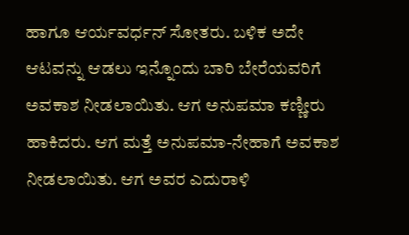ಹಾಗೂ ಆರ್ಯವರ್ಧನ್ ಸೋತರು. ಬಳಿಕ ಅದೇ ಆಟವನ್ನು ಆಡಲು ಇನ್ನೊಂದು ಬಾರಿ ಬೇರೆಯವರಿಗೆ ಅವಕಾಶ ನೀಡಲಾಯಿತು. ಆಗ ಅನುಪಮಾ ಕಣ್ಣೀರು ಹಾಕಿದರು. ಆಗ ಮತ್ತೆ ಅನುಪಮಾ-ನೇಹಾಗೆ ಅವಕಾಶ ನೀಡಲಾಯಿತು. ಆಗ ಅವರ ಎದುರಾಳಿ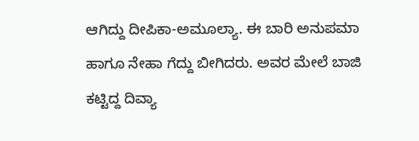ಆಗಿದ್ದು ದೀಪಿಕಾ-ಅಮೂಲ್ಯಾ. ಈ ಬಾರಿ ಅನುಪಮಾ ಹಾಗೂ ನೇಹಾ ಗೆದ್ದು ಬೀಗಿದರು. ಅವರ ಮೇಲೆ ಬಾಜಿ ಕಟ್ಟಿದ್ದ ದಿವ್ಯಾ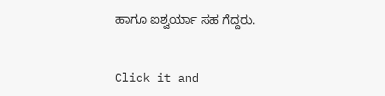ಹಾಗೂ ಐಶ್ವರ್ಯಾ ಸಹ ಗೆದ್ದರು.


Click it and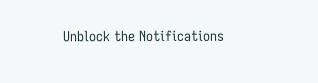Unblock the Notifications